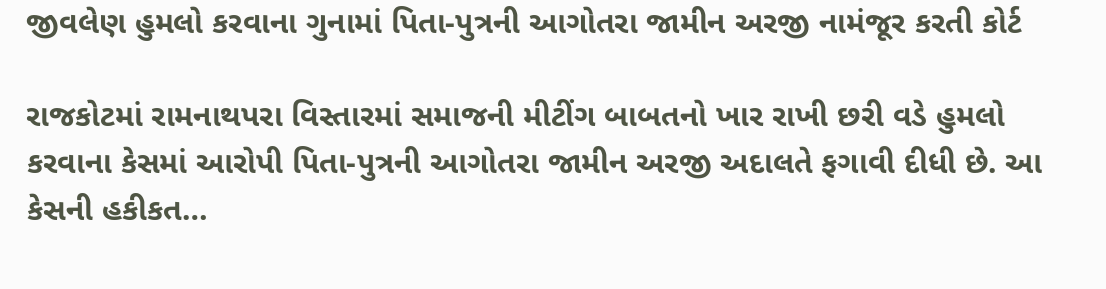જીવલેણ હુમલો કરવાના ગુનામાં પિતા-પુત્રની આગોતરા જામીન અરજી નામંજૂર કરતી કોર્ટ

રાજકોટમાં રામનાથપરા વિસ્તારમાં સમાજની મીટીંગ બાબતનો ખાર રાખી છરી વડે હુમલો કરવાના કેસમાં આરોપી પિતા-પુત્રની આગોતરા જામીન અરજી અદાલતે ફગાવી દીધી છે. આ કેસની હકીકત…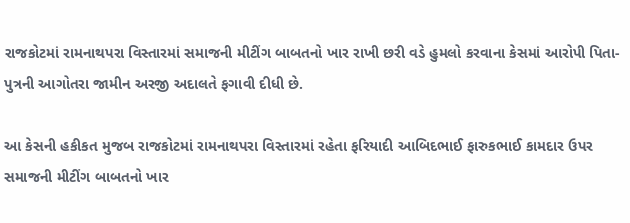રાજકોટમાં રામનાથપરા વિસ્તારમાં સમાજની મીટીંગ બાબતનો ખાર રાખી છરી વડે હુમલો કરવાના કેસમાં આરોપી પિતા-પુત્રની આગોતરા જામીન અરજી અદાલતે ફગાવી દીધી છે.

આ કેસની હકીકત મુજબ રાજકોટમાં રામનાથપરા વિસ્તારમાં રહેતા ફરિયાદી આબિદભાઈ ફારુકભાઈ કામદાર ઉપર સમાજની મીટીંગ બાબતનો ખાર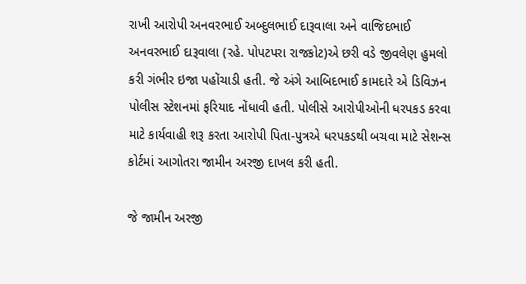રાખી આરોપી અનવરભાઈ અબ્દુલભાઈ દારૂવાલા અને વાજિદભાઈ અનવરભાઈ દારૂવાલા (રહે. પોપટપરા રાજકોટ)એ છરી વડે જીવલેણ હુમલો કરી ગંભીર ઇજા પહોંચાડી હતી. જે અંગે આબિદભાઈ કામદારે એ ડિવિઝન પોલીસ સ્ટેશનમાં ફરિયાદ નોંધાવી હતી. પોલીસે આરોપીઓની ધરપકડ કરવા માટે કાર્યવાહી શરૂ કરતા આરોપી પિતા-પુત્રએ ધરપકડથી બચવા માટે સેશન્સ કોર્ટમાં આગોતરા જામીન અરજી દાખલ કરી હતી.

જે જામીન અરજી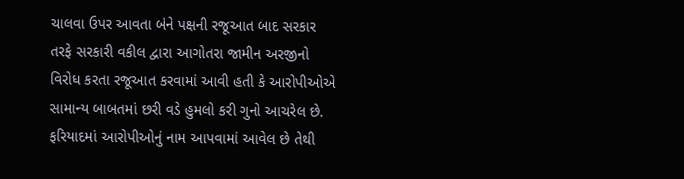ચાલવા ઉપર આવતા બંને પક્ષની રજૂઆત બાદ સરકાર તરફે સરકારી વકીલ દ્વારા આગોતરા જામીન અરજીનો વિરોધ કરતા રજૂઆત કરવામાં આવી હતી કે આરોપીઓએ સામાન્ય બાબતમાં છરી વડે હુમલો કરી ગુનો આચરેલ છે. ફરિયાદમાં આરોપીઓનું નામ આપવામાં આવેલ છે તેથી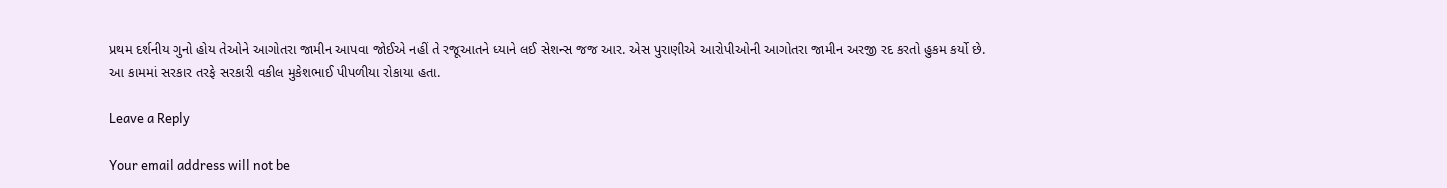પ્રથમ દર્શનીય ગુનો હોય તેઓને આગોતરા જામીન આપવા જોઈએ નહીં તે રજૂઆતને ધ્યાને લઈ સેશન્સ જજ આર. એસ પુરાણીએ આરોપીઓની આગોતરા જામીન અરજી રદ કરતો હુકમ કર્યો છે. આ કામમાં સરકાર તરફે સરકારી વકીલ મુકેશભાઈ પીપળીયા રોકાયા હતા.

Leave a Reply

Your email address will not be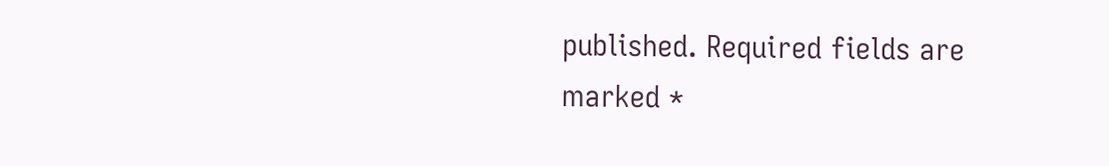published. Required fields are marked *